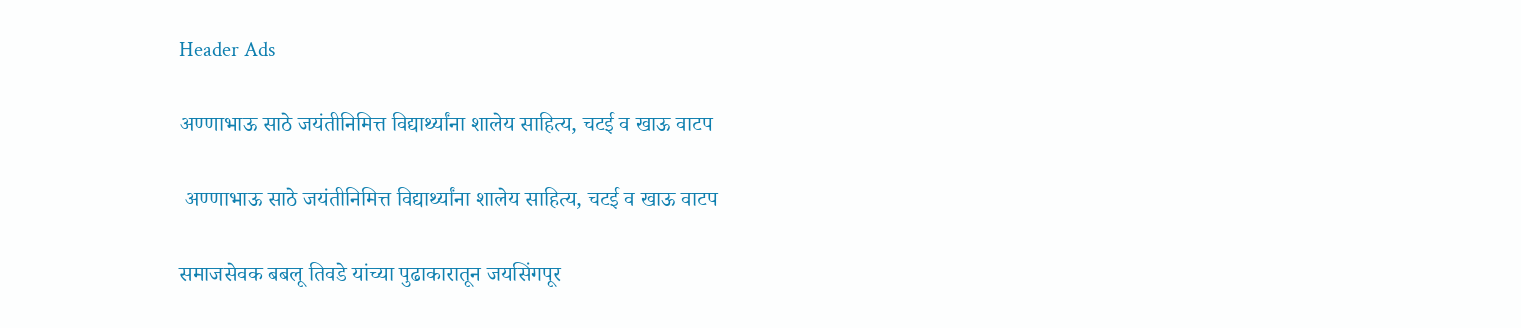Header Ads

अण्णाभाऊ साठे जयंतीनिमित्त विद्यार्थ्यांना शालेय साहित्य, चटई व खाऊ वाटप

 अण्णाभाऊ साठे जयंतीनिमित्त विद्यार्थ्यांना शालेय साहित्य, चटई व खाऊ वाटप

समाजसेवक बबलू तिवडे यांच्या पुढाकारातून जयसिंगपूर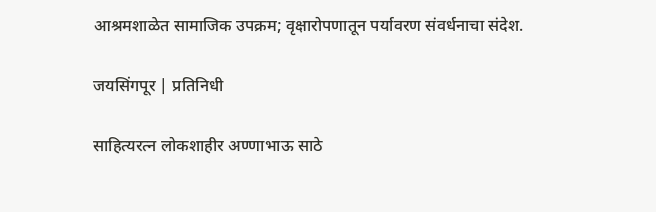आश्रमशाळेत सामाजिक उपक्रम; वृक्षारोपणातून पर्यावरण संवर्धनाचा संदेश.

जयसिंगपूर | प्रतिनिधी

साहित्यरत्न लोकशाहीर अण्णाभाऊ साठे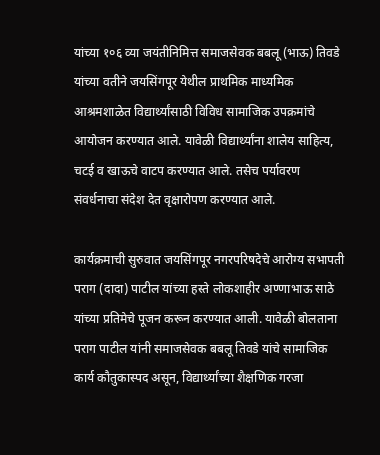यांच्या १०६ व्या जयंतीनिमित्त समाजसेवक बबलू (भाऊ) तिवडे यांच्या वतीने जयसिंगपूर येथील प्राथमिक माध्यमिक आश्रमशाळेत विद्यार्थ्यांसाठी विविध सामाजिक उपक्रमांचे आयोजन करण्यात आले. यावेळी विद्यार्थ्यांना शालेय साहित्य, चटई व खाऊचे वाटप करण्यात आले. तसेच पर्यावरण संवर्धनाचा संदेश देत वृक्षारोपण करण्यात आले.

कार्यक्रमाची सुरुवात जयसिंगपूर नगरपरिषदेचे आरोग्य सभापती पराग (दादा) पाटील यांच्या हस्ते लोकशाहीर अण्णाभाऊ साठे यांच्या प्रतिमेचे पूजन करून करण्यात आली. यावेळी बोलताना पराग पाटील यांनी समाजसेवक बबलू तिवडे यांचे सामाजिक कार्य कौतुकास्पद असून, विद्यार्थ्यांच्या शैक्षणिक गरजा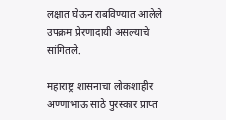लक्षात घेऊन राबविण्यात आलेले उपक्रम प्रेरणादायी असल्याचे सांगितले.

महाराष्ट्र शासनाचा लोकशाहीर अण्णाभाऊ साठे पुरस्कार प्राप्त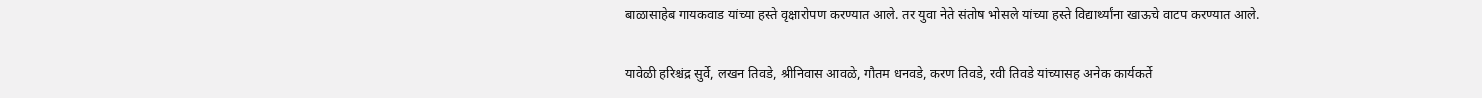बाळासाहेब गायकवाड यांच्या हस्ते वृक्षारोपण करण्यात आले. तर युवा नेते संतोष भोसले यांच्या हस्ते विद्यार्थ्यांना खाऊचे वाटप करण्यात आले.

यावेळी हरिश्चंद्र सुर्वे, लखन तिवडे, श्रीनिवास आवळे, गौतम धनवडे, करण तिवडे, रवी तिवडे यांच्यासह अनेक कार्यकर्ते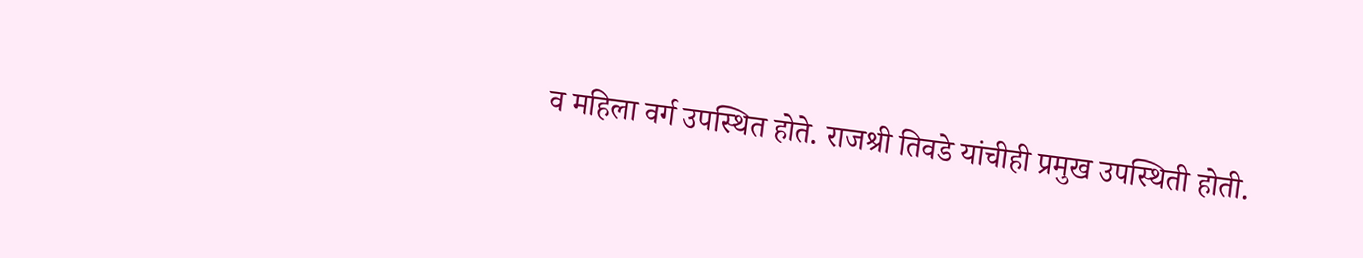व महिला वर्ग उपस्थित होते. राजश्री तिवडे यांचीही प्रमुख उपस्थिती होती.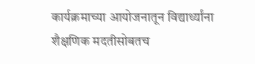कार्यक्रमाच्या आयोजनातून विद्यार्थ्यांना शैक्षणिक मदतीसोबतच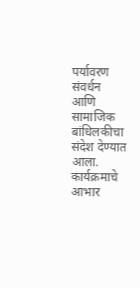पर्यावरण संवर्धन आणि सामाजिक बांधिलकीचा संदेश देण्यात आला. कार्यक्रमाचे आभार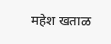महेश खताळ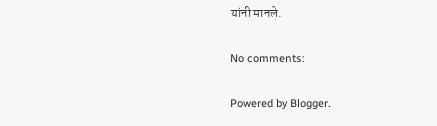यांनी मानले.

No comments:

Powered by Blogger.